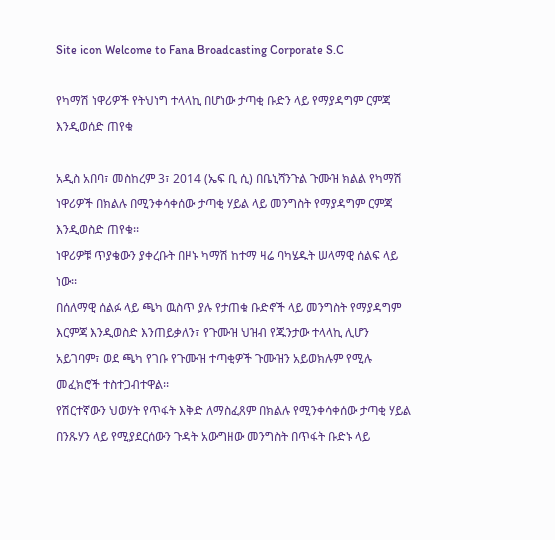Site icon Welcome to Fana Broadcasting Corporate S.C

የካማሽ ነዋሪዎች የትህነግ ተላላኪ በሆነው ታጣቂ ቡድን ላይ የማያዳግም ርምጃ እንዲወሰድ ጠየቁ

አዲስ አበባ፣ መስከረም 3፣ 2014 (ኤፍ ቢ ሲ) በቤኒሻንጉል ጉሙዝ ክልል የካማሽ ነዋሪዎች በክልሉ በሚንቀሳቀሰው ታጣቂ ሃይል ላይ መንግስት የማያዳግም ርምጃ እንዲወስድ ጠየቁ፡፡
ነዋሪዎቹ ጥያቄውን ያቀረቡት በዞኑ ካማሽ ከተማ ዛሬ ባካሄዱት ሠላማዊ ሰልፍ ላይ ነው፡፡
በሰለማዊ ሰልፉ ላይ ጫካ ዉስጥ ያሉ የታጠቁ ቡድኖች ላይ መንግስት የማያዳግም እርምጃ እንዲወስድ እንጠይቃለን፣ የጉሙዝ ህዝብ የጁንታው ተላላኪ ሊሆን አይገባም፣ ወደ ጫካ የገቡ የጉሙዝ ተጣቂዎች ጉሙዝን አይወክሉም የሚሉ መፈክሮች ተስተጋብተዋል፡፡
የሽርተኛውን ህወሃት የጥፋት እቅድ ለማስፈጸም በክልሉ የሚንቀሳቀሰው ታጣቂ ሃይል በንጹሃን ላይ የሚያደርሰውን ጉዳት አውግዘው መንግስት በጥፋት ቡድኑ ላይ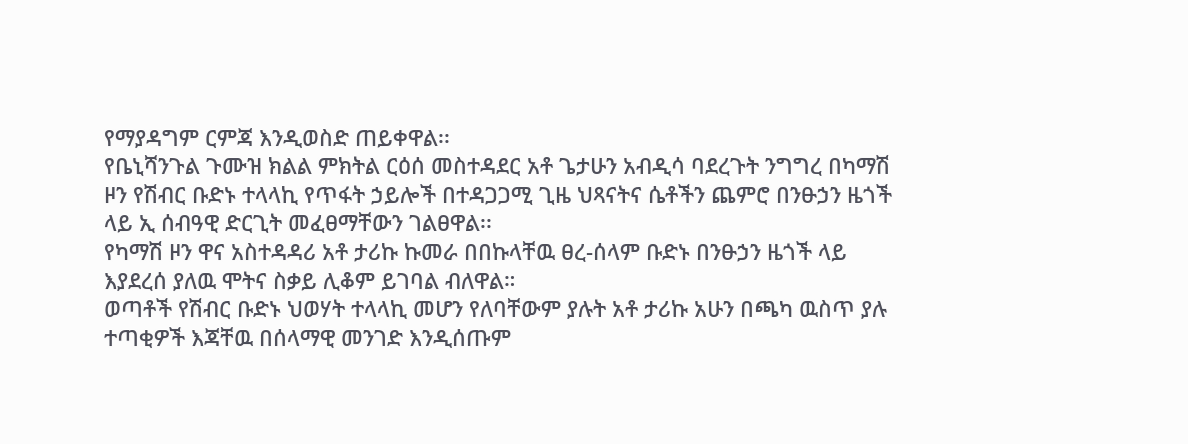የማያዳግም ርምጃ እንዲወስድ ጠይቀዋል፡፡
የቤኒሻንጉል ጉሙዝ ክልል ምክትል ርዕሰ መስተዳደር አቶ ጌታሁን አብዲሳ ባደረጉት ንግግረ በካማሽ ዞን የሽብር ቡድኑ ተላላኪ የጥፋት ኃይሎች በተዳጋጋሚ ጊዜ ህጻናትና ሴቶችን ጨምሮ በንፁኃን ዜጎች ላይ ኢ ሰብዓዊ ድርጊት መፈፀማቸውን ገልፀዋል፡፡
የካማሽ ዞን ዋና አስተዳዳሪ አቶ ታሪኩ ኩመራ በበኩላቸዉ ፀረ-ሰላም ቡድኑ በንፁኃን ዜጎች ላይ እያደረሰ ያለዉ ሞትና ስቃይ ሊቆም ይገባል ብለዋል።
ወጣቶች የሽብር ቡድኑ ህወሃት ተላላኪ መሆን የለባቸውም ያሉት አቶ ታሪኩ አሁን በጫካ ዉስጥ ያሉ ተጣቂዎች እጃቸዉ በሰላማዊ መንገድ እንዲሰጡም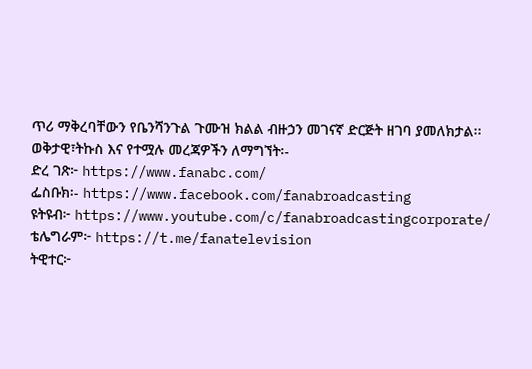ጥሪ ማቅረባቸውን የቤንሻንጉል ጉሙዝ ክልል ብዙኃን መገናኛ ድርጅት ዘገባ ያመለክታል፡፡
ወቅታዊ፣ትኩስ እና የተሟሉ መረጃዎችን ለማግኘት፡-
ድረ ገጽ፦ https://www.fanabc.com/
ፌስቡክ፡- https://www.facebook.com/fanabroadcasting
ዩትዩብ፦ https://www.youtube.com/c/fanabroadcastingcorporate/
ቴሌግራም፦ https://t.me/fanatelevision
ትዊተር፦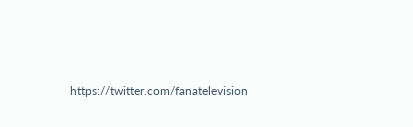https://twitter.com/fanatelevision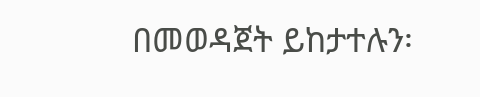በመወዳጀት ይከታተሉን፡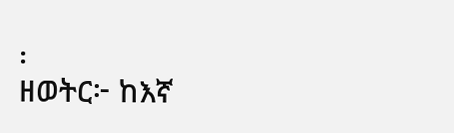፡
ዘወትር፦ ከእኛ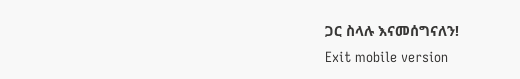ጋር ስላሉ እናመሰግናለን!
Exit mobile version